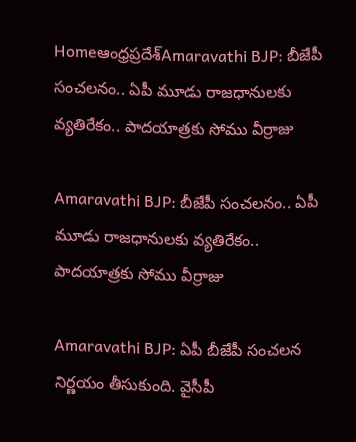Homeఆంధ్రప్రదేశ్‌Amaravathi BJP: బీజేపీ సంచలనం.. ఏపీ మూడు రాజధానులకు వ్యతిరేకం.. పాదయాత్రకు సోము వీర్రాజు

Amaravathi BJP: బీజేపీ సంచలనం.. ఏపీ మూడు రాజధానులకు వ్యతిరేకం.. పాదయాత్రకు సోము వీర్రాజు

Amaravathi BJP: ఏపీ బీజేపీ సంచలన నిర్ణయం తీసుకుంది. వైసీపీ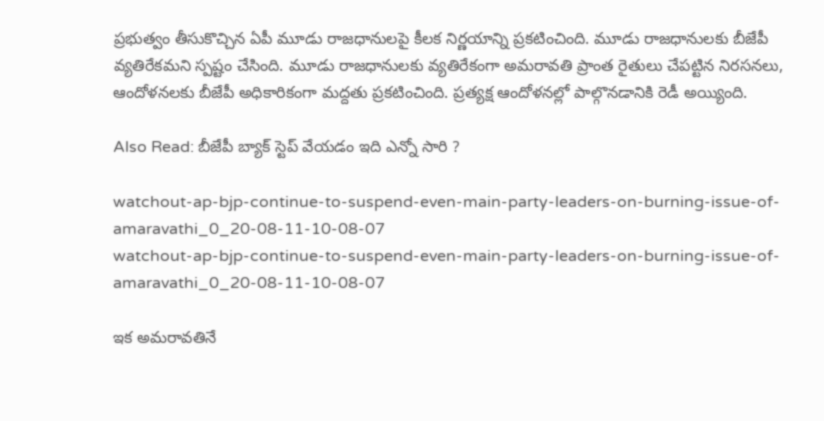ప్రభుత్వం తీసుకొచ్చిన ఏపీ మూడు రాజధానులపై కీలక నిర్ణయాన్ని ప్రకటించింది. మూడు రాజధానులకు బీజేపీ వ్యతిరేకమని స్పష్టం చేసింది. మూడు రాజధానులకు వ్యతిరేకంగా అమరావతి ప్రాంత రైతులు చేపట్టిన నిరసనలు, ఆందోళనలకు బీజేపీ అధికారికంగా మద్దతు ప్రకటించింది. ప్రత్యక్ష ఆందోళనల్లో పాల్గొనడానికి రెడీ అయ్యింది.

Also Read: బీజేపీ బ్యాక్ స్టెప్ వేయ‌డం ఇది ఎన్నో సారి ?

watchout-ap-bjp-continue-to-suspend-even-main-party-leaders-on-burning-issue-of-amaravathi_0_20-08-11-10-08-07
watchout-ap-bjp-continue-to-suspend-even-main-party-leaders-on-burning-issue-of-amaravathi_0_20-08-11-10-08-07

ఇక అమరావతినే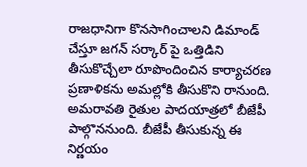రాజధానిగా కొనసాగించాలని డిమాండ్ చేస్తూ జగన్ సర్కార్ పై ఒత్తిడిని తీసుకొచ్చేలా రూపొందించిన కార్యాచరణ ప్రణాళికను అమల్లోకి తీసుకొని రానుంది. అమరావతి రైతుల పాదయాత్రలో బీజేపీ పాల్గొననుంది. బీజేపీ తీసుకున్న ఈ నిర్ణయం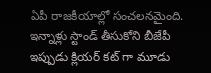ఏపీ రాజకీయాల్లో సంచలనమైంది. ఇన్నాళ్లు స్టాండ్ తీసుకోని బీజేపీ ఇప్పుడు క్లియర్ కట్ గా మూడు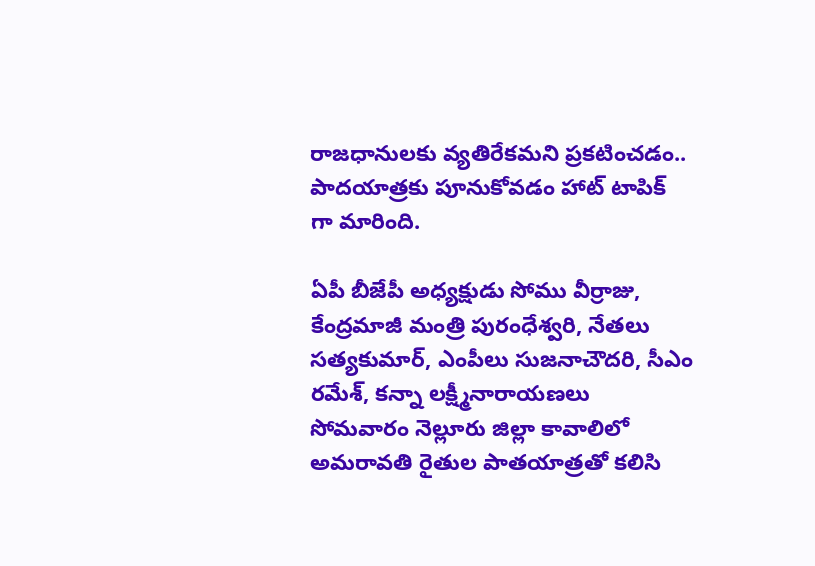రాజధానులకు వ్యతిరేకమని ప్రకటించడం.. పాదయాత్రకు పూనుకోవడం హాట్ టాపిక్ గా మారింది.

ఏపీ బీజేపీ అధ్యక్షుడు సోము వీర్రాజు, కేంద్రమాజీ మంత్రి పురంధేశ్వరి, నేతలు సత్యకుమార్, ఎంపీలు సుజనాచౌదరి, సీఎం రమేశ్, కన్నా లక్ష్మీనారాయణలు సోమవారం నెల్లూరు జిల్లా కావాలిలో అమరావతి రైతుల పాతయాత్రతో కలిసి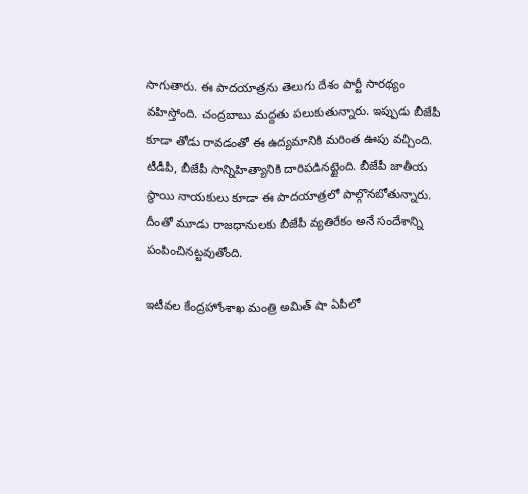సాగుతారు. ఈ పాదయాత్రను తెలుగు దేశం పార్టీ సారథ్యం వహిస్తోంది. చంద్రబాబు మద్దతు పలుకుతున్నారు. ఇప్పుడు బీజేపీ కూడా తోడు రావడంతో ఈ ఉద్యమానికి మరింత ఊపు వచ్చింది. టీడీపీ, బీజేపీ సాన్నిహిత్యానికి దారిపడినట్టైంది. బీజేపీ జాతీయ స్థాయి నాయకులు కూడా ఈ పాదయాత్రలో పాల్గొనబోతున్నారు. దీంతో మూడు రాజధానులకు బీజేపీ వ్యతిరేకం అనే సందేశాన్ని పంపించినట్టవుతోంది.

ఇటీవల కేంద్రహోంశాఖ మంత్రి అమిత్ షా ఏపీలో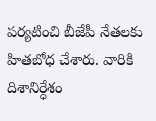పర్యటించి బీజేపీ నేతలకు హితబోధ చేశారు. వారికి దిశానిర్ధేశం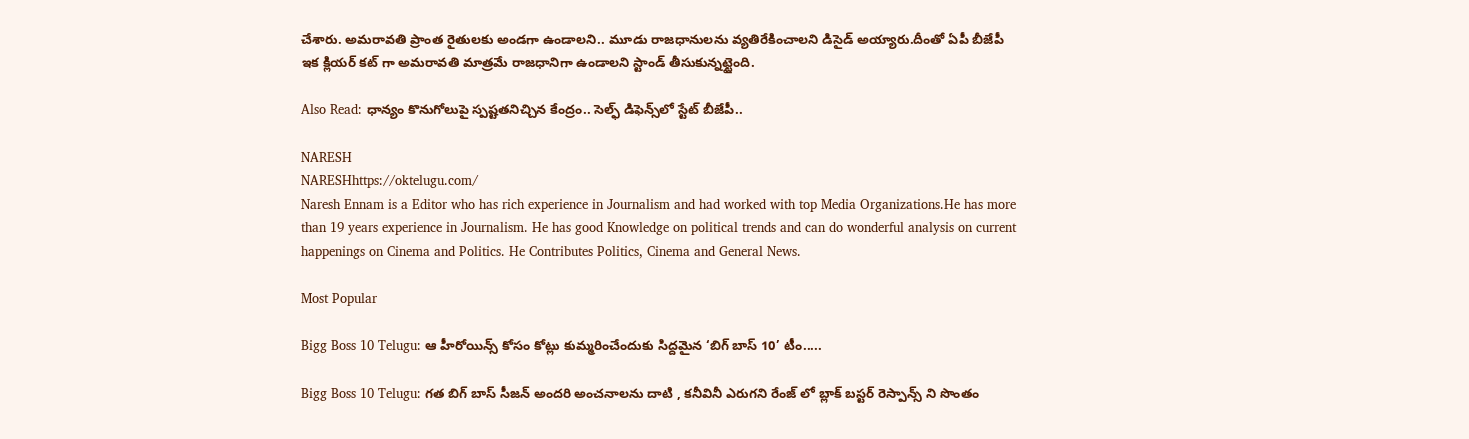చేశారు. అమరావతి ప్రాంత రైతులకు అండగా ఉండాలని.. మూడు రాజధానులను వ్యతిరేకించాలని డిసైడ్ అయ్యారు.దీంతో ఏపీ బీజేపీ ఇక క్లియర్ కట్ గా అమరావతి మాత్రమే రాజధానిగా ఉండాలని స్టాండ్ తీసుకున్నట్టైంది.

Also Read: ధాన్యం కొనుగోలుపై స్ప‌ష్ట‌తనిచ్చిన కేంద్రం.. సెల్ఫ్ డిఫెన్స్‌లో స్టేట్ బీజేపీ..

NARESH
NARESHhttps://oktelugu.com/
Naresh Ennam is a Editor who has rich experience in Journalism and had worked with top Media Organizations.He has more than 19 years experience in Journalism. He has good Knowledge on political trends and can do wonderful analysis on current happenings on Cinema and Politics. He Contributes Politics, Cinema and General News.

Most Popular

Bigg Boss 10 Telugu: ఆ హీరోయిన్స్ కోసం కోట్లు కుమ్మరించేందుకు సిద్దమైన ‘బిగ్ బాస్ 10’ టీం.....

Bigg Boss 10 Telugu: గత బిగ్ బాస్ సీజన్ అందరి అంచనాలను దాటి , కనీవినీ ఎరుగని రేంజ్ లో బ్లాక్ బస్టర్ రెస్పాన్స్ ని సొంతం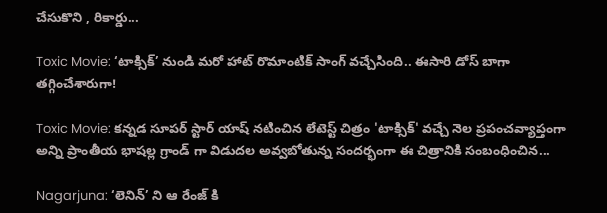చేసుకొని , రికార్డు...

Toxic Movie: ‘టాక్సిక్’ నుండి మరో హాట్ రొమాంటిక్ సాంగ్ వచ్చేసింది.. ఈసారి డోస్ బాగా తగ్గించేశారుగా!

Toxic Movie: కన్నడ సూపర్ స్టార్ యాష్ నటించిన లేటెస్ట్ చిత్రం 'టాక్సిక్' వచ్చే నెల ప్రపంచవ్యాప్తంగా అన్ని ప్రాంతీయ భాషల్ల గ్రాండ్ గా విడుదల అవ్వబోతున్న సందర్భంగా ఈ చిత్రానికి సంబంధించిన...

Nagarjuna: ‘లెనిన్’ ని ఆ రేంజ్ కి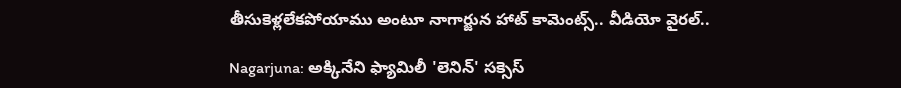తీసుకెళ్లలేకపోయాము అంటూ నాగార్జున హాట్ కామెంట్స్.. వీడియో వైరల్..

Nagarjuna: అక్కినేని ఫ్యామిలీ 'లెనిన్' సక్సెస్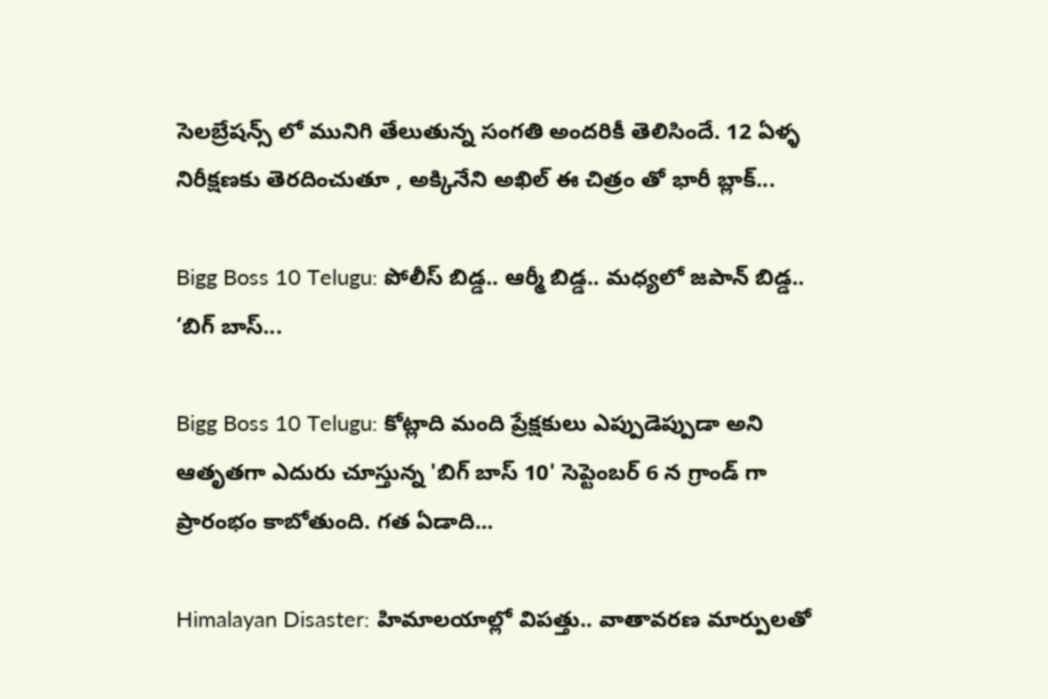సెలబ్రేషన్స్ లో మునిగి తేలుతున్న సంగతి అందరికీ తెలిసిందే. 12 ఏళ్ళ నిరీక్షణకు తెరదించుతూ , అక్కినేని అఖిల్ ఈ చిత్రం తో భారీ బ్లాక్...

Bigg Boss 10 Telugu: పోలీస్ బిడ్డ.. ఆర్మీ బిడ్డ.. మధ్యలో జపాన్ బిడ్డ.. ‘బిగ్ బాస్...

Bigg Boss 10 Telugu: కోట్లాది మంది ప్రేక్షకులు ఎప్పుడెప్పుడా అని ఆతృతగా ఎదురు చూస్తున్న 'బిగ్ బాస్ 10' సెప్టెంబర్ 6 న గ్రాండ్ గా ప్రారంభం కాబోతుంది. గత ఏడాది...

Himalayan Disaster: హిమాలయాల్లో విపత్తు.. వాతావరణ మార్పులతో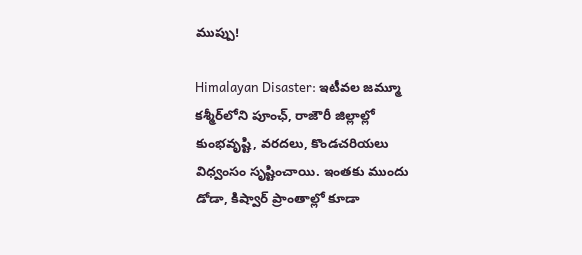ముప్పు!

Himalayan Disaster: ఇటీవల జమ్మూ కశ్మీర్‌లోని పూంఛ్, రాజౌరీ జిల్లాల్లో కుంభవృష్టి, వరదలు, కొండచరియలు విధ్వంసం సృష్టించాయి. ఇంతకు ముందు డోడా, కిష్వార్‌ ప్రాంతాల్లో కూడా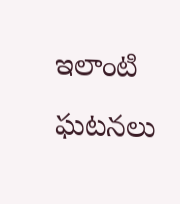ఇలాంటి ఘటనలు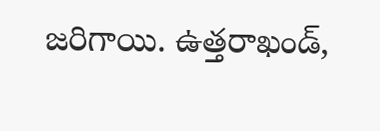జరిగాయి. ఉత్తరాఖండ్,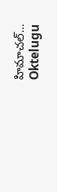హిమాచల్‌...
Oktelugu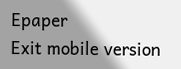Epaper
Exit mobile version